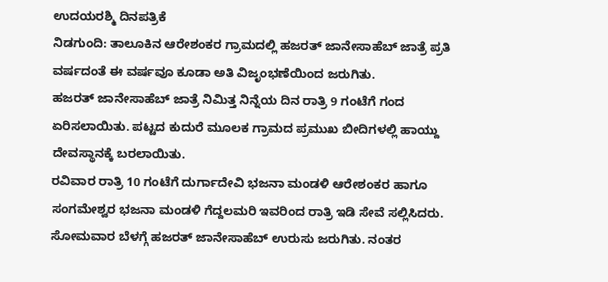ಉದಯರಶ್ಮಿ ದಿನಪತ್ರಿಕೆ
ನಿಡಗುಂದಿ: ತಾಲೂಕಿನ ಆರೇಶಂಕರ ಗ್ರಾಮದಲ್ಲಿ ಹಜರತ್ ಜಾನೇಸಾಹೆಬ್ ಜಾತ್ರೆ ಪ್ರತಿ ವರ್ಷದಂತೆ ಈ ವರ್ಷವೂ ಕೂಡಾ ಅತಿ ವಿಜೃಂಭಣೆಯಿಂದ ಜರುಗಿತು.
ಹಜರತ್ ಜಾನೇಸಾಹೆಬ್ ಜಾತ್ರೆ ನಿಮಿತ್ತ ನಿನ್ನೆಯ ದಿನ ರಾತ್ರಿ 9 ಗಂಟೆಗೆ ಗಂದ ಏರಿಸಲಾಯಿತು. ಪಟ್ಟದ ಕುದುರೆ ಮೂಲಕ ಗ್ರಾಮದ ಪ್ರಮುಖ ಬೀದಿಗಳಲ್ಲಿ ಹಾಯ್ದು ದೇವಸ್ಥಾನಕ್ಕೆ ಬರಲಾಯಿತು.
ರವಿವಾರ ರಾತ್ರಿ 10 ಗಂಟೆಗೆ ದುರ್ಗಾದೇವಿ ಭಜನಾ ಮಂಡಳಿ ಆರೇಶಂಕರ ಹಾಗೂ ಸಂಗಮೇಶ್ವರ ಭಜನಾ ಮಂಡಳಿ ಗೆದ್ದಲಮರಿ ಇವರಿಂದ ರಾತ್ರಿ ಇಡಿ ಸೇವೆ ಸಲ್ಲಿಸಿದರು.
ಸೋಮವಾರ ಬೆಳಗ್ಗೆ ಹಜರತ್ ಜಾನೇಸಾಹೆಬ್ ಉರುಸು ಜರುಗಿತು. ನಂತರ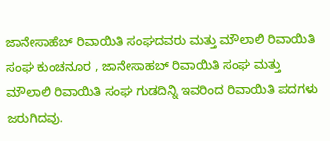ಜಾನೇಸಾಹೆಬ್ ರಿವಾಯಿತಿ ಸಂಘದವರು ಮತ್ತು ಮೌಲಾಲಿ ರಿವಾಯಿತಿ ಸಂಘ ಕುಂಚನೂರ , ಜಾನೇಸಾಹಬ್ ರಿವಾಯಿತಿ ಸಂಘ ಮತ್ತು ಮೌಲಾಲಿ ರಿವಾಯಿತಿ ಸಂಘ ಗುಡದಿನ್ನಿ ಇವರಿಂದ ರಿವಾಯಿತಿ ಪದಗಳು ಜರುಗಿದವು.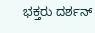ಭಕ್ತರು ದರ್ಶನ್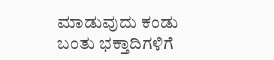ಮಾಡುವುದು ಕಂಡು ಬಂತು ಭಕ್ತಾದಿಗಳಿಗೆ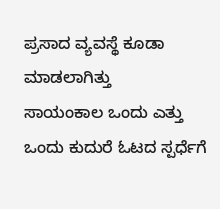ಪ್ರಸಾದ ವ್ಯವಸ್ಥೆ ಕೂಡಾ ಮಾಡಲಾಗಿತ್ತು
ಸಾಯಂಕಾಲ ಒಂದು ಎತ್ತು ಒಂದು ಕುದುರೆ ಓಟದ ಸ್ಪರ್ಧೆಗೆ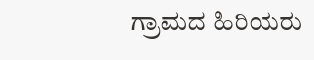ಗ್ರಾಮದ ಹಿರಿಯರು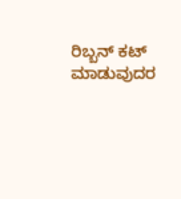ರಿಬ್ಬನ್ ಕಟ್ ಮಾಡುವುದರ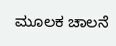ಮೂಲಕ ಚಾಲನೆ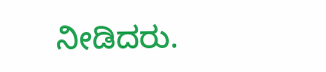ನೀಡಿದರು.